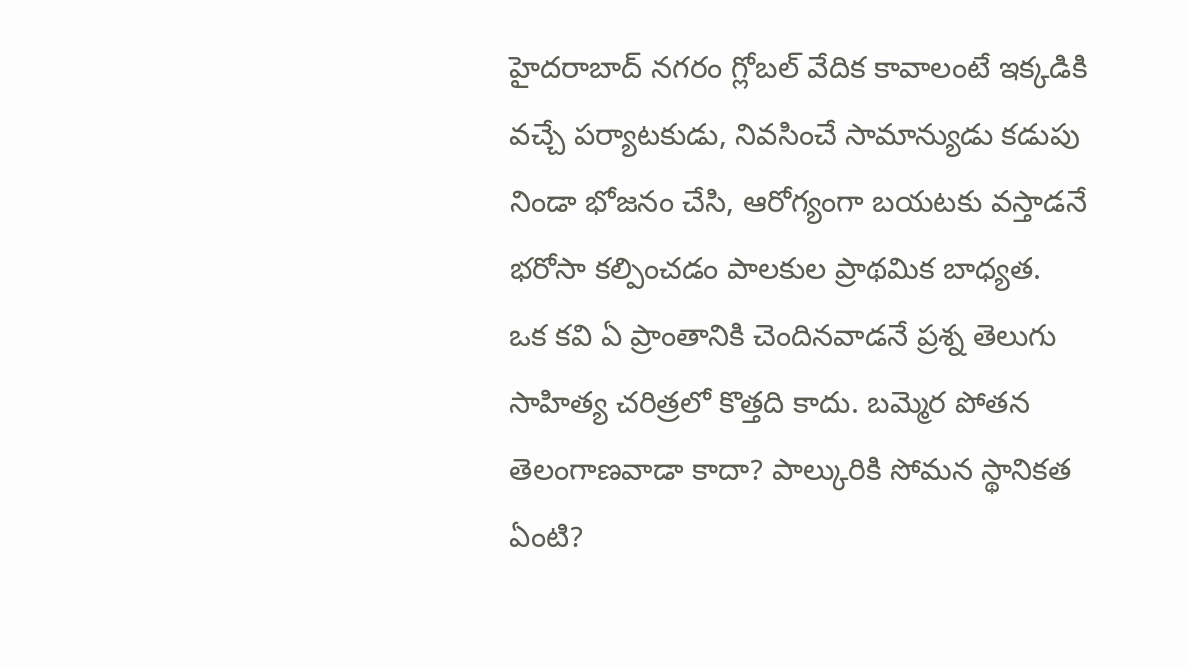హైదరాబాద్ నగరం గ్లోబల్ వేదిక కావాలంటే ఇక్కడికి వచ్చే పర్యాటకుడు, నివసించే సామాన్యుడు కడుపు నిండా భోజనం చేసి, ఆరోగ్యంగా బయటకు వస్తాడనే భరోసా కల్పించడం పాలకుల ప్రాథమిక బాధ్యత.
ఒక కవి ఏ ప్రాంతానికి చెందినవాడనే ప్రశ్న తెలుగు సాహిత్య చరిత్రలో కొత్తది కాదు. బమ్మెర పోతన తెలంగాణవాడా కాదా? పాల్కురికి సోమన స్థానికత ఏంటి?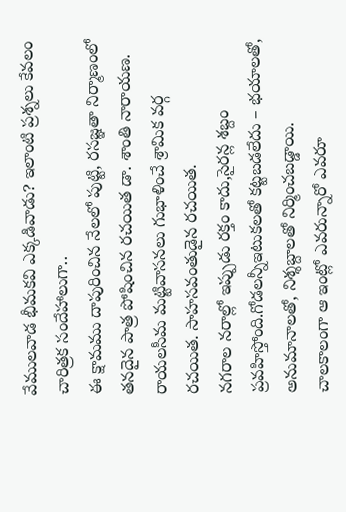వేములవాడ భీమకవి ఎక్కడివాడు? ఇలాంటి ప్రశ్నలు కేవలం చారిత్రక సందేహాలుగా..
ఈ క్షామము దాపురించిన నేలలో పుట్టి, రసజ్ఞతా నిర్మాణంలో తనదైన పాత్ర పోషించిన రచయిత డా. శాంతి నారాయణ. రాయలసీమ మట్టివాసనలు గుభాళించే శ్రామిక వర్గ రచయిత. సాహసవంతుడైన రచయిత.
నగరాల నరాల్లో ఇప్పుడు రక్తం కాదు,సైరన్ల శబ్దం ప్రవహిస్తోంది.గోడలన్నీఇటుకలతో కట్టబడలేదు – భయాలతో, అనుమానాలతో, నిశ్శబ్దాలతో నిర్మించబడ్డాయి.
చాలకాలంగా ఆ ఇంట్లో ఎవరున్నారో ఎవరూ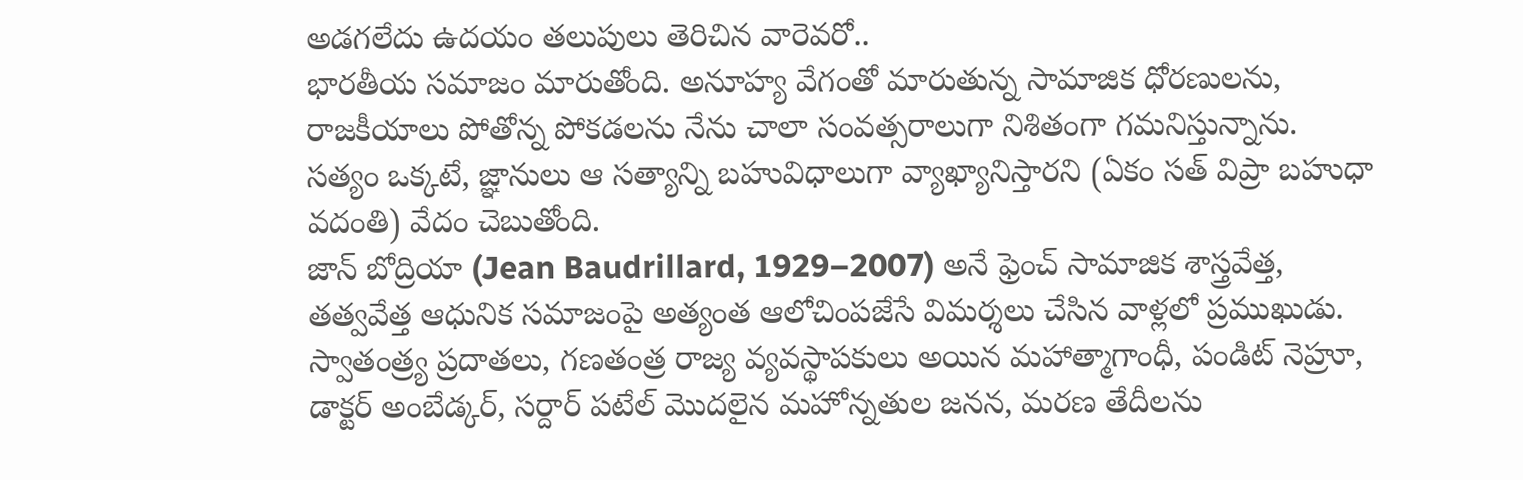అడగలేదు ఉదయం తలుపులు తెరిచిన వారెవరో..
భారతీయ సమాజం మారుతోంది. అనూహ్య వేగంతో మారుతున్న సామాజిక ధోరణులను, రాజకీయాలు పోతోన్న పోకడలను నేను చాలా సంవత్సరాలుగా నిశితంగా గమనిస్తున్నాను.
సత్యం ఒక్కటే, జ్ఞానులు ఆ సత్యాన్ని బహువిధాలుగా వ్యాఖ్యానిస్తారని (ఏకం సత్ విప్రా బహుధా వదంతి) వేదం చెబుతోంది.
జాన్ బోద్రియా (Jean Baudrillard, 1929–2007) అనే ఫ్రెంచ్ సామాజిక శాస్త్రవేత్త, తత్వవేత్త ఆధునిక సమాజంపై అత్యంత ఆలోచింపజేసే విమర్శలు చేసిన వాళ్లలో ప్రముఖుడు.
స్వాతంత్ర్య ప్రదాతలు, గణతంత్ర రాజ్య వ్యవస్థాపకులు అయిన మహాత్మాగాంధీ, పండిట్ నెహ్రూ, డాక్టర్ అంబేడ్కర్, సర్దార్ పటేల్ మొదలైన మహోన్నతుల జనన, మరణ తేదీలను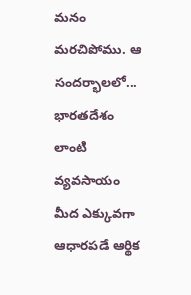మనం మరచిపోము. ఆ సందర్భాలలో...
భారతదేశం లాంటి వ్యవసాయం మీద ఎక్కువగా ఆధారపడే ఆర్థిక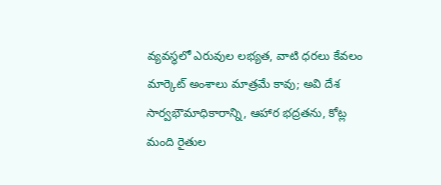వ్యవస్థలో ఎరువుల లభ్యత, వాటి ధరలు కేవలం మార్కెట్ అంశాలు మాత్రమే కావు; అవి దేశ సార్వభౌమాధికారాన్ని, ఆహార భద్రతను, కోట్ల మంది రైతుల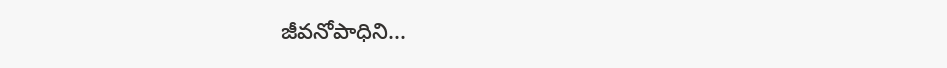జీవనోపాధిని...